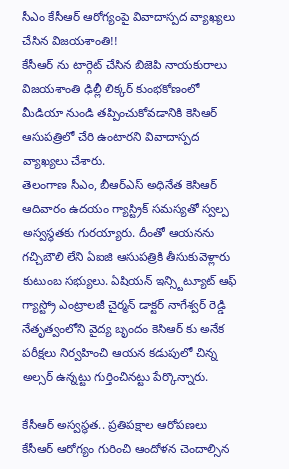సీఎం కేసీఆర్ ఆరోగ్యంపై వివాదాస్పద వ్యాఖ్యలు చేసిన విజయశాంతి!!
కేసీఆర్ ను టార్గెట్ చేసిన బిజెపి నాయకురాలు విజయశాంతి ఢిల్లీ లిక్కర్ కుంభకోణంలో మీడియా నుండి తప్పించుకోవడానికి కెసిఆర్ ఆసుపత్రిలో చేరి ఉంటారని వివాదాస్పద వ్యాఖ్యలు చేశారు.
తెలంగాణ సీఎం, బీఆర్ఎస్ అధినేత కెసిఆర్ ఆదివారం ఉదయం గ్యాస్ట్రిక్ సమస్యతో స్వల్ప అస్వస్థతకు గురయ్యారు. దీంతో ఆయనను గచ్చిబౌలి లేని ఏఐజి ఆసుపత్రికి తీసుకువెళ్లారు కుటుంబ సభ్యులు. ఏషియన్ ఇన్స్టిట్యూట్ ఆఫ్ గ్యాస్ట్రో ఎంట్రాలజీ చైర్మన్ డాక్టర్ నాగేశ్వర్ రెడ్డి నేతృత్వంలోని వైద్య బృందం కెసిఆర్ కు అనేక పరీక్షలు నిర్వహించి ఆయన కడుపులో చిన్న అల్సర్ ఉన్నట్టు గుర్తించినట్టు పేర్కొన్నారు.

కేసీఆర్ అస్వస్థత.. ప్రతిపక్షాల ఆరోపణలు
కేసీఆర్ ఆరోగ్యం గురించి ఆందోళన చెందాల్సిన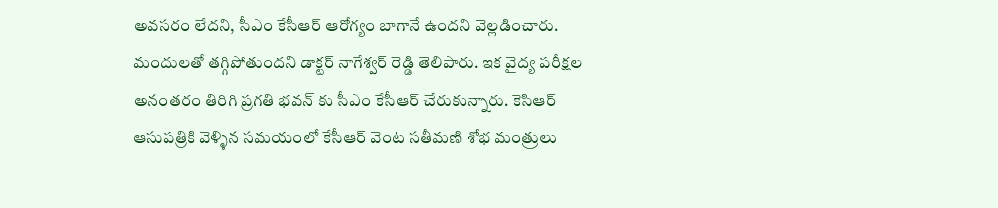అవసరం లేదని, సీఎం కేసీఆర్ ఆరోగ్యం బాగానే ఉందని వెల్లడించారు. మందులతో తగ్గిపోతుందని డాక్టర్ నాగేశ్వర్ రెడ్డి తెలిపారు. ఇక వైద్య పరీక్షల అనంతరం తిరిగి ప్రగతి భవన్ కు సీఎం కేసీఆర్ చేరుకున్నారు. కెసిఆర్ ఆసుపత్రికి వెళ్ళిన సమయంలో కేసీఆర్ వెంట సతీమణి శోభ మంత్రులు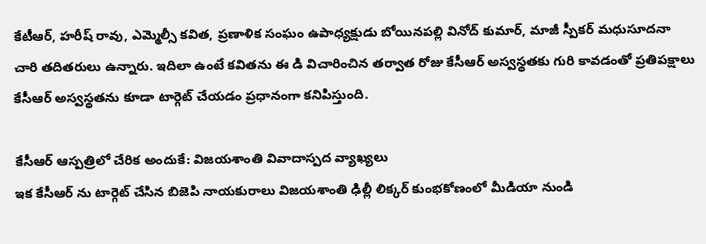కేటీఆర్, హరీష్ రావు, ఎమ్మెల్సీ కవిత, ప్రణాళిక సంఘం ఉపాధ్యక్షుడు బోయినపల్లి వినోద్ కుమార్, మాజీ స్పీకర్ మధుసూదనా చారి తదితరులు ఉన్నారు. ఇదిలా ఉంటే కవితను ఈ డి విచారించిన తర్వాత రోజు కేసీఆర్ అస్వస్థతకు గురి కావడంతో ప్రతిపక్షాలు కేసీఆర్ అస్వస్థతను కూడా టార్గెట్ చేయడం ప్రధానంగా కనిపిస్తుంది.

కేసీఆర్ ఆస్పత్రిలో చేరిక అందుకే: విజయశాంతి వివాదాస్పద వ్యాఖ్యలు
ఇక కేసీఆర్ ను టార్గెట్ చేసిన బిజెపి నాయకురాలు విజయశాంతి ఢిల్లీ లిక్కర్ కుంభకోణంలో మీడియా నుండి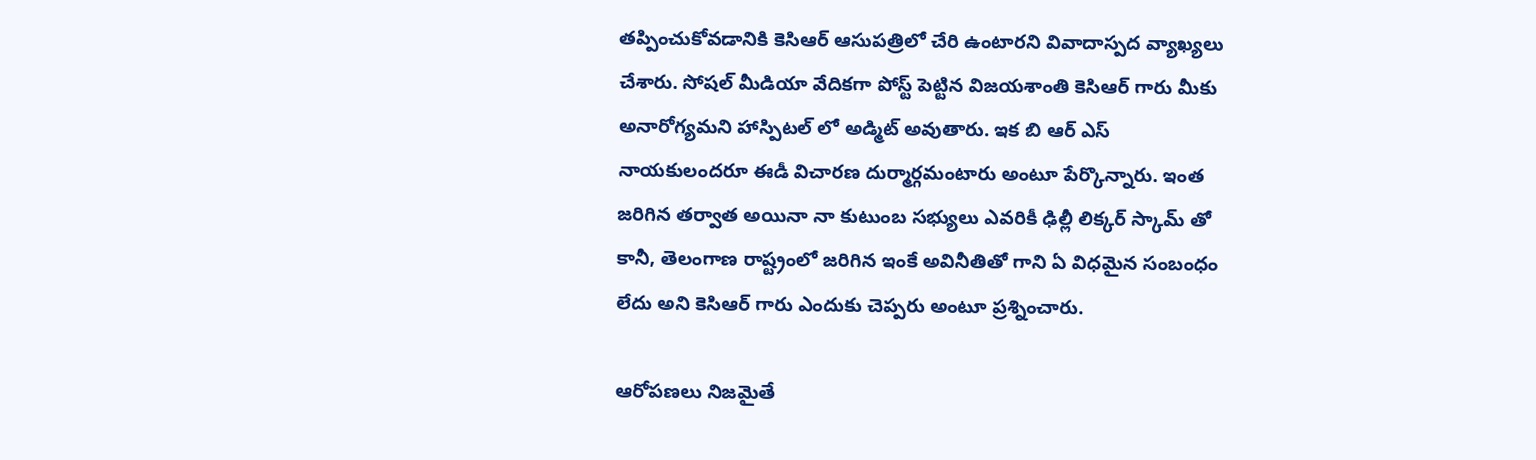తప్పించుకోవడానికి కెసిఆర్ ఆసుపత్రిలో చేరి ఉంటారని వివాదాస్పద వ్యాఖ్యలు చేశారు. సోషల్ మీడియా వేదికగా పోస్ట్ పెట్టిన విజయశాంతి కెసిఆర్ గారు మీకు అనారోగ్యమని హాస్పిటల్ లో అడ్మిట్ అవుతారు. ఇక బి ఆర్ ఎస్ నాయకులందరూ ఈడీ విచారణ దుర్మార్గమంటారు అంటూ పేర్కొన్నారు. ఇంత జరిగిన తర్వాత అయినా నా కుటుంబ సభ్యులు ఎవరికీ ఢిల్లీ లిక్కర్ స్కామ్ తో కానీ, తెలంగాణ రాష్ట్రంలో జరిగిన ఇంకే అవినీతితో గాని ఏ విధమైన సంబంధం లేదు అని కెసిఆర్ గారు ఎందుకు చెప్పరు అంటూ ప్రశ్నించారు.

ఆరోపణలు నిజమైతే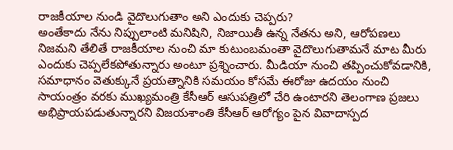రాజకీయాల నుండి వైదొలుగుతాం అని ఎందుకు చెప్పరు?
అంతేకాదు నేను నిప్పులాంటి మనిషిని, నిజాయితీ ఉన్న నేతను అని, ఆరోపణలు నిజమని తేలితే రాజకీయాల నుంచి మా కుటుంబమంతా వైదొలుగుతామనే మాట మీరు ఎందుకు చెప్పలేకపోతున్నారు అంటూ ప్రశ్నించారు. మీడియా నుంచి తప్పించుకోవడానికి, సమాధానం వెతుక్కునే ప్రయత్నానికి సమయం కోసమే ఈరోజు ఉదయం నుంచి సాయంత్రం వరకు ముఖ్యమంత్రి కేసీఆర్ ఆసుపత్రిలో చేరి ఉంటారని తెలంగాణ ప్రజలు అభిప్రాయపడుతున్నారని విజయశాంతి కేసీఆర్ ఆరోగ్యం పైన వివాదాస్పద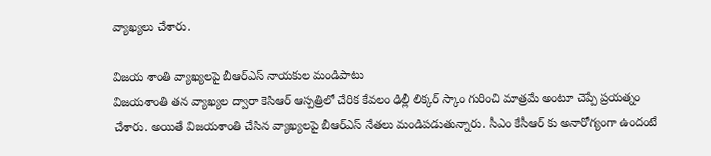వ్యాఖ్యలు చేశారు.

విజయ శాంతి వ్యాఖ్యలపై బీఆర్ఎస్ నాయకుల మండిపాటు
విజయశాంతి తన వ్యాఖ్యల ద్వారా కెసిఆర్ ఆస్పత్రిలో చేరిక కేవలం ఢిల్లీ లిక్కర్ స్కాం గురించి మాత్రమే అంటూ చెప్పే ప్రయత్నం చేశారు. అయితే విజయశాంతి చేసిన వ్యాఖ్యలపై బీఆర్ఎస్ నేతలు మండిపడుతున్నారు. సీఎం కేసీఆర్ కు అనారోగ్యంగా ఉందంటే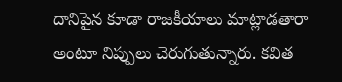దానిపైన కూడా రాజకీయాలు మాట్లాడతారా అంటూ నిప్పులు చెరుగుతున్నారు. కవిత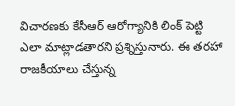విచారణకు కేసీఆర్ ఆరోగ్యానికి లింక్ పెట్టి ఎలా మాట్లాడతారని ప్రశ్నిస్తునారు. ఈ తరహా రాజకీయాలు చేస్తున్న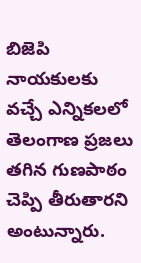బిజెపి నాయకులకు వచ్చే ఎన్నికలలో తెలంగాణ ప్రజలు తగిన గుణపాఠం చెప్పి తీరుతారని అంటున్నారు.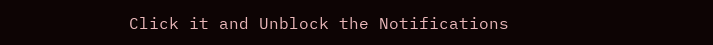Click it and Unblock the Notifications